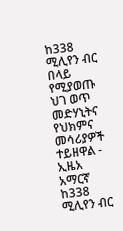ከ338 ሚሊየን ብር በላይ የሚያወጡ ህገ ወጥ መድሃኒትና የህክምና መሳሪያዎች ተይዘዋል - ኢዜአ አማርኛ
ከ338 ሚሊየን ብር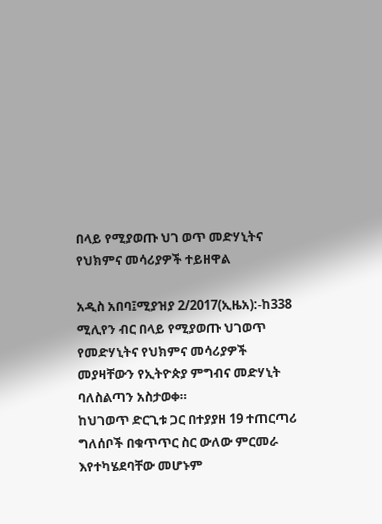በላይ የሚያወጡ ህገ ወጥ መድሃኒትና የህክምና መሳሪያዎች ተይዘዋል

አዲስ አበባ፤ሚያዝያ 2/2017(ኢዜአ):-ከ338 ሚሊየን ብር በላይ የሚያወጡ ህገወጥ የመድሃኒትና የህክምና መሳሪያዎች መያዛቸውን የኢትዮጵያ ምግብና መድሃኒት ባለስልጣን አስታወቀ።
ከህገወጥ ድርጊቱ ጋር በተያያዘ 19 ተጠርጣሪ ግለሰቦች በቁጥጥር ስር ውለው ምርመራ እየተካሄደባቸው መሆኑም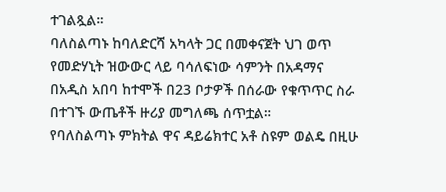ተገልጿል።
ባለስልጣኑ ከባለድርሻ አካላት ጋር በመቀናጀት ህገ ወጥ የመድሃኒት ዝውውር ላይ ባሳለፍነው ሳምንት በአዳማና በአዲስ አበባ ከተሞች በ23 ቦታዎች በሰራው የቁጥጥር ስራ በተገኙ ውጤቶች ዙሪያ መግለጫ ሰጥቷል።
የባለስልጣኑ ምክትል ዋና ዳይሬክተር አቶ ስዩም ወልዴ በዚሁ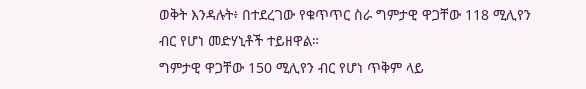ወቅት እንዳሉት፥ በተደረገው የቁጥጥር ስራ ግምታዊ ዋጋቸው 118 ሚሊየን ብር የሆነ መድሃኒቶች ተይዘዋል።
ግምታዊ ዋጋቸው 150 ሚሊየን ብር የሆነ ጥቅም ላይ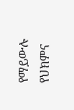የማይውሉ የህክምና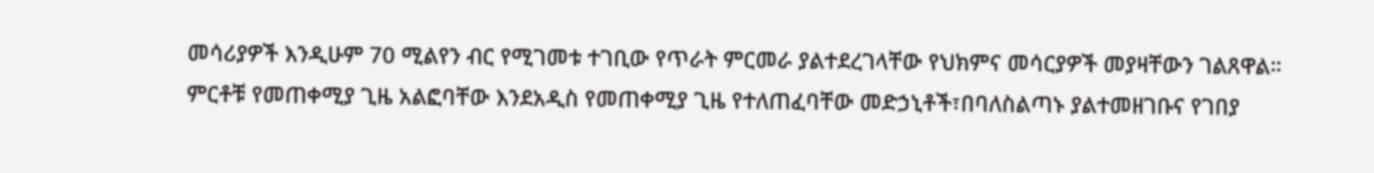መሳሪያዎች እንዲሁም 70 ሚልየን ብር የሚገመቱ ተገቢው የጥራት ምርመራ ያልተደረገላቸው የህክምና መሳርያዎች መያዛቸውን ገልጸዋል።
ምርቶቹ የመጠቀሚያ ጊዜ አልፎባቸው እንደአዲስ የመጠቀሚያ ጊዜ የተለጠፈባቸው መድኃኒቶች፣በባለስልጣኑ ያልተመዘገቡና የገበያ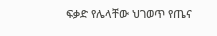ፍቃድ የሌላቸው ህገወጥ የጤና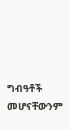ግብዓቶች መሆናቸውንም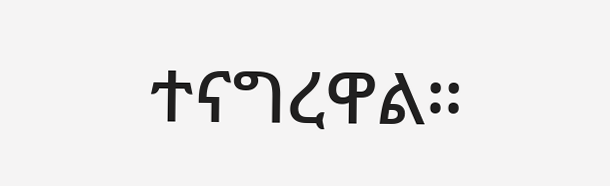ተናግረዋል።